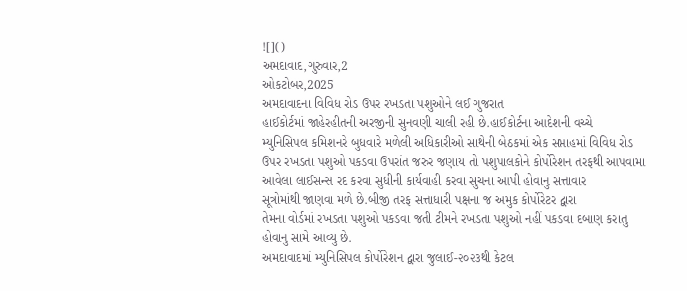![]()
અમદાવાદ,ગુરુવાર,2
ઓકટોબર,2025
અમદાવાદના વિવિધ રોડ ઉપર રખડતા પશુઓને લઈ ગુજરાત
હાઈકોર્ટમાં જાહેરહીતની અરજીની સુનવણી ચાલી રહી છે.હાઈકોર્ટના આદેશની વચ્ચે
મ્યુનિસિપલ કમિશનરે બુધવારે મળેલી અધિકારીઓ સાથેની બેઠકમાં એક સપ્તાહમાં વિવિધ રોડ
ઉપર રખડતા પશુઓ પકડવા ઉપરાંત જરુર જણાય તો પશુપાલકોને કોર્પોરેશન તરફથી આપવામા
આવેલા લાઈસન્સ રદ કરવા સુધીની કાર્યવાહી કરવા સુચના આપી હોવાનુ સત્તાવાર
સૂત્રોમાંથી જાણવા મળે છે.બીજી તરફ સત્તાધારી પક્ષના જ અમુક કોર્પોરેટર દ્વારા
તેમના વોર્ડમાં રખડતા પશુઓ પકડવા જતી ટીમને રખડતા પશુઓ નહીં પકડવા દબાણ કરાતુ
હોવાનુ સામે આવ્યુ છે.
અમદાવાદમાં મ્યુનિસિપલ કોર્પોરેશન દ્વારા જુલાઈ-૨૦૨૩થી કેટલ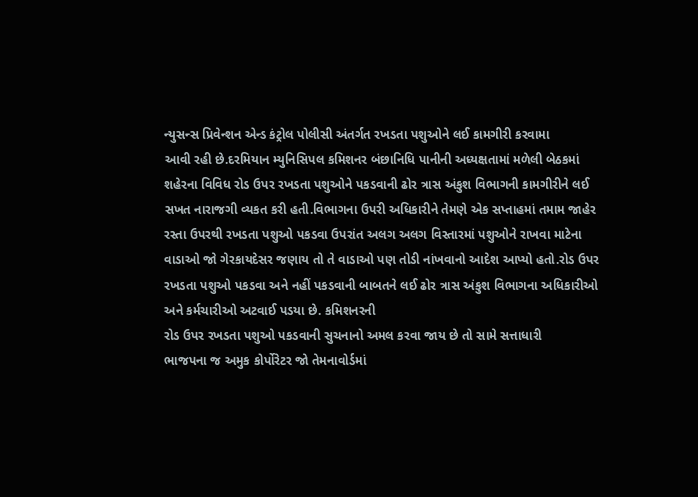ન્યુસન્સ પ્રિવેન્શન એન્ડ કંટ્રોલ પોલીસી અંતર્ગત રખડતા પશુઓને લઈ કામગીરી કરવામા
આવી રહી છે.દરમિયાન મ્યુનિસિપલ કમિશનર બંછાનિધિ પાનીની અધ્યક્ષતામાં મળેલી બેઠકમાં
શહેરના વિવિધ રોડ ઉપર રખડતા પશુઓને પકડવાની ઢોર ત્રાસ અંકુશ વિભાગની કામગીરીને લઈ
સખત નારાજગી વ્યકત કરી હતી.વિભાગના ઉપરી અધિકારીને તેમણે એક સપ્તાહમાં તમામ જાહેર
રસ્તા ઉપરથી રખડતા પશુઓ પકડવા ઉપરાંત અલગ અલગ વિસ્તારમાં પશુઓને રાખવા માટેના
વાડાઓ જો ગેરકાયદેસર જણાય તો તે વાડાઓ પણ તોડી નાંખવાનો આદેશ આપ્યો હતો.રોડ ઉપર
રખડતા પશુઓ પકડવા અને નહીં પકડવાની બાબતને લઈ ઢોર ત્રાસ અંકુશ વિભાગના અધિકારીઓ
અને કર્મચારીઓ અટવાઈ પડયા છે. કમિશનરની
રોડ ઉપર રખડતા પશુઓ પકડવાની સુચનાનો અમલ કરવા જાય છે તો સામે સત્તાધારી
ભાજપના જ અમુક કોર્પોરેટર જો તેમનાવોર્ડમાં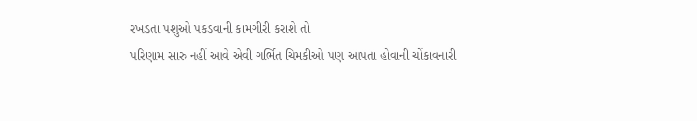રખડતા પશુઓ પકડવાની કામગીરી કરાશે તો
પરિણામ સારુ નહીં આવે એવી ગર્ભિત ચિમકીઓ પણ આપતા હોવાની ચોંકાવનારી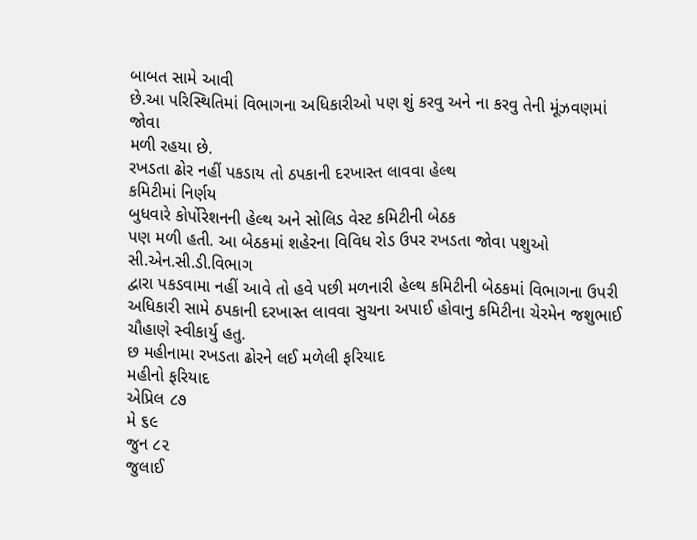બાબત સામે આવી
છે.આ પરિસ્થિતિમાં વિભાગના અધિકારીઓ પણ શું કરવુ અને ના કરવુ તેની મૂંઝવણમાં જોવા
મળી રહયા છે.
રખડતા ઢોર નહીં પકડાય તો ઠપકાની દરખાસ્ત લાવવા હેલ્થ
કમિટીમાં નિર્ણય
બુધવારે કોર્પોરેશનની હેલ્થ અને સોલિડ વેસ્ટ કમિટીની બેઠક
પણ મળી હતી. આ બેઠકમાં શહેરના વિવિધ રોડ ઉપર રખડતા જોવા પશુઓ સી.એન.સી.ડી.વિભાગ
દ્વારા પકડવામા નહીં આવે તો હવે પછી મળનારી હેલ્થ કમિટીની બેઠકમાં વિભાગના ઉપરી
અધિકારી સામે ઠપકાની દરખાસ્ત લાવવા સુચના અપાઈ હોવાનુ કમિટીના ચેરમેન જશુભાઈ
ચૌહાણે સ્વીકાર્યુ હતુ.
છ મહીનામા રખડતા ઢોરને લઈ મળેલી ફરિયાદ
મહીનો ફરિયાદ
એપ્રિલ ૮૭
મે ૬૯
જુન ૮૨
જુલાઈ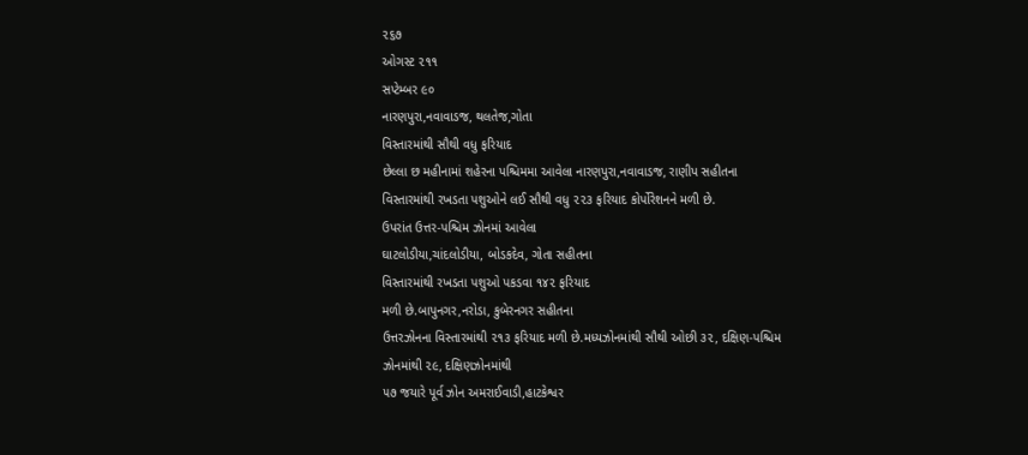૨૬૭
ઓગસ્ટ ૨૧૧
સપ્ટેમ્બર ૯૦
નારણપુરા,નવાવાડજ, થલતેજ,ગોતા
વિસ્તારમાંથી સૌથી વધુ ફરિયાદ
છેલ્લા છ મહીનામાં શહેરના પશ્ચિમમા આવેલા નારણપુરા,નવાવાડજ, રાણીપ સહીતના
વિસ્તારમાંથી રખડતા પશુઓને લઈ સૌથી વધુ ૨૨૩ ફરિયાદ કોર્પોરેશનને મળી છે.
ઉપરાંત ઉત્તર-પશ્ચિમ ઝોનમાં આવેલા
ઘાટલોડીયા,ચાંદલોડીયા, બોડકદેવ, ગોતા સહીતના
વિસ્તારમાંથી રખડતા પશુઓ પકડવા ૧૪૨ ફરિયાદ
મળી છે.બાપુનગર,નરોડા, કુબેરનગર સહીતના
ઉત્તરઝોનના વિસ્તારમાંથી ૨૧૩ ફરિયાદ મળી છે.મધ્યઝોનમાંથી સૌથી ઓછી ૩૨, દક્ષિણ-પશ્ચિમ
ઝોનમાંથી ૨૯, દક્ષિણઝોનમાંથી
૫૭ જયારે પૂર્વ ઝોન અમરાઈવાડી,હાટકેશ્વર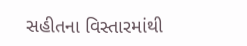સહીતના વિસ્તારમાંથી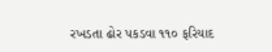રખડતા ઢોર પકડવા ૧૧૦ ફરિયાદ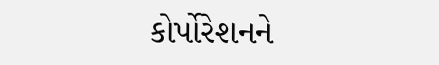કોર્પોરેશનને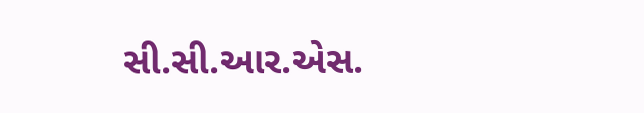સી.સી.આર.એસ.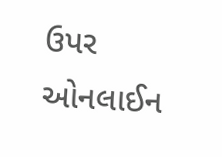ઉપર
ઓનલાઈન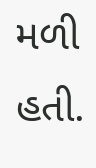મળી હતી.